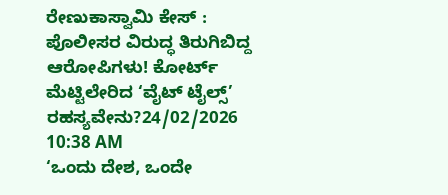ರೇಣುಕಾಸ್ವಾಮಿ ಕೇಸ್ : ಪೊಲೀಸರ ವಿರುದ್ಧ ತಿರುಗಿಬಿದ್ದ ಆರೋಪಿಗಳು! ಕೋರ್ಟ್ ಮೆಟ್ಟಿಲೇರಿದ ‘ವೈಟ್ ಟೈಲ್ಸ್’ ರಹಸ್ಯವೇನು?24/02/2026 10:38 AM
‘ಒಂದು ದೇಶ, ಒಂದೇ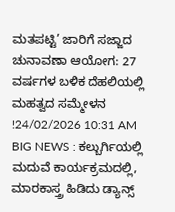ಮತಪಟ್ಟಿ’ ಜಾರಿಗೆ ಸಜ್ಜಾದ ಚುನಾವಣಾ ಆಯೋಗ: 27 ವರ್ಷಗಳ ಬಳಿಕ ದೆಹಲಿಯಲ್ಲಿ ಮಹತ್ವದ ಸಮ್ಮೇಳನ !24/02/2026 10:31 AM
BIG NEWS : ಕಲ್ಬುರ್ಗಿಯಲ್ಲಿ ಮದುವೆ ಕಾರ್ಯಕ್ರಮದಲ್ಲಿ, ಮಾರಕಾಸ್ತ್ರ ಹಿಡಿದು ಡ್ಯಾನ್ಸ್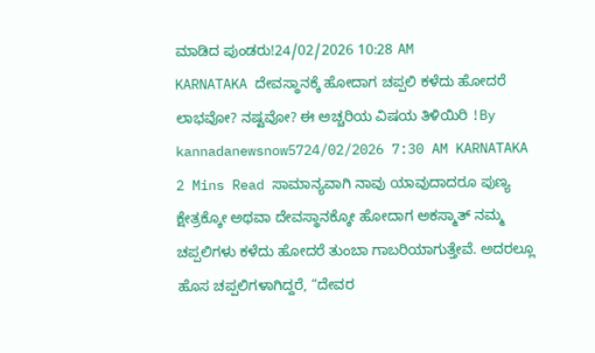ಮಾಡಿದ ಪುಂಡರು!24/02/2026 10:28 AM
KARNATAKA ದೇವಸ್ಥಾನಕ್ಕೆ ಹೋದಾಗ ಚಪ್ಪಲಿ ಕಳೆದು ಹೋದರೆ ಲಾಭವೋ? ನಷ್ಟವೋ? ಈ ಅಚ್ಚರಿಯ ವಿಷಯ ತಿಳಿಯಿರಿ !By kannadanewsnow5724/02/2026 7:30 AM KARNATAKA 2 Mins Read ಸಾಮಾನ್ಯವಾಗಿ ನಾವು ಯಾವುದಾದರೂ ಪುಣ್ಯ ಕ್ಷೇತ್ರಕ್ಕೋ ಅಥವಾ ದೇವಸ್ಥಾನಕ್ಕೋ ಹೋದಾಗ ಅಕಸ್ಮಾತ್ ನಮ್ಮ ಚಪ್ಪಲಿಗಳು ಕಳೆದು ಹೋದರೆ ತುಂಬಾ ಗಾಬರಿಯಾಗುತ್ತೇವೆ. ಅದರಲ್ಲೂ ಹೊಸ ಚಪ್ಪಲಿಗಳಾಗಿದ್ದರೆ, “ದೇವರ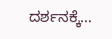ದರ್ಶನಕ್ಕೆ…